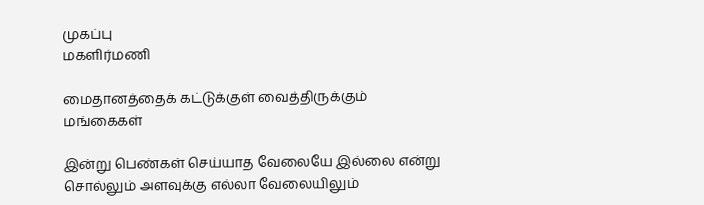முகப்பு
மகளிர்மணி

மைதானத்தைக் கட்டுக்குள் வைத்திருக்கும் மங்கைகள்

இன்று பெண்கள் செய்யாத வேலையே இல்லை என்று சொல்லும் அளவுக்கு எல்லா வேலையிலும்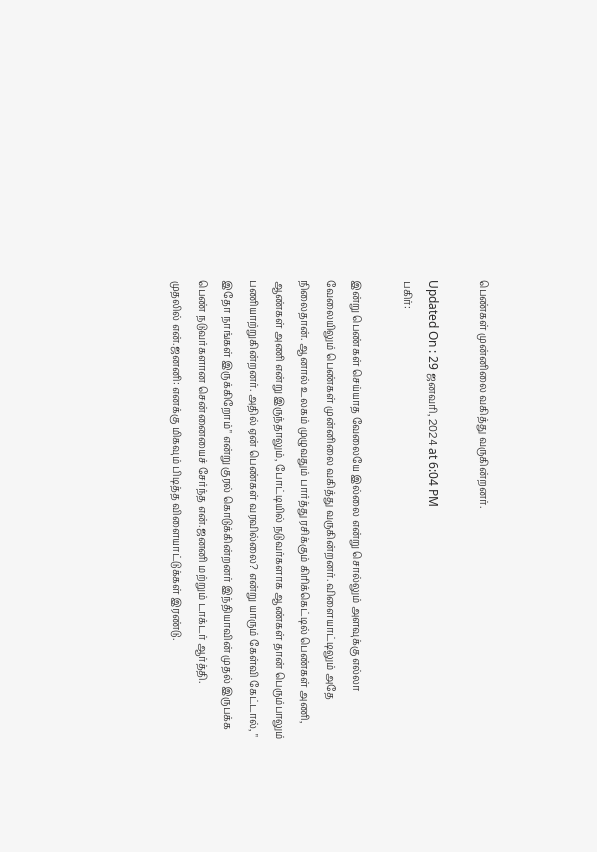பெண்கள் முன்னிலை வகித்து வருகின்றனர்.

Updated On : 29 ஜனவரி, 2024 at 6:04 PM
பகிர்:

இன்று பெண்கள் செய்யாத வேலையே இல்லை என்று சொல்லும் அளவுக்கு எல்லா வேலையிலும் பெண்கள் முன்னிலை வகித்து வருகின்றனர். விளையாட்டிலும் அதே நிலைதான். ஆனால் உலகம் முழுவதும் பார்த்து ரசிக்கும் கிரிக்கெட்டில் பெண்கள் அணி, ஆண்கள் அணி என்று இருந்தாலும், போட்டியில் நடுவர்களாக ஆண்கள் தான் பெரும்பாலும் பணியாற்றுகின்றனர். அதில் ஏன் பெண்கள் வரவில்லை? என்று யாரும் கேள்வி கேட்டால், " இதோ நாங்கள் இருக்கிறோம்" என்று குரல் கொடுக்கின்றனர் இந்தியாவின் முதல் இருபக்க பெண் நடுவர்களான சென்னையைச் சேர்ந்த என்.ஜனனி மற்றும் டாக்டர் ஆர்த்தி.
முதலில் என்.ஜனனி: எனக்கு மிகவும் பிடித்த விளையாட்டுக்கள் இரண்டு.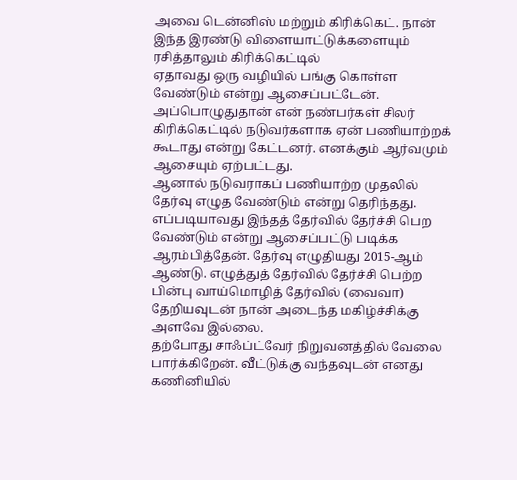அவை டென்னிஸ் மற்றும் கிரிக்கெட். நான் இந்த இரண்டு விளையாட்டுக்களையும் ரசித்தாலும் கிரிக்கெட்டில்
ஏதாவது ஒரு வழியில் பங்கு கொள்ள வேண்டும் என்று ஆசைப்பட்டேன். அப்பொழுதுதான் என் நண்பர்கள் சிலர் கிரிக்கெட்டில் நடுவர்களாக ஏன் பணியாற்றக் கூடாது என்று கேட்டனர். எனக்கும் ஆர்வமும் ஆசையும் ஏற்பட்டது.
ஆனால் நடுவராகப் பணியாற்ற முதலில் தேர்வு எழுத வேண்டும் என்று தெரிந்தது. எப்படியாவது இந்தத் தேர்வில் தேர்ச்சி பெற வேண்டும் என்று ஆசைப்பட்டு படிக்க ஆரம்பித்தேன். தேர்வு எழுதியது 2015-ஆம் ஆண்டு. எழுத்துத் தேர்வில் தேர்ச்சி பெற்ற பின்பு வாய்மொழித் தேர்வில் (வைவா) தேறியவுடன் நான் அடைந்த மகிழ்ச்சிக்கு அளவே இல்லை.
தற்போது சாஃப்ட்வேர் நிறுவனத்தில் வேலை பார்க்கிறேன். வீட்டுக்கு வந்தவுடன் எனது கணினியில்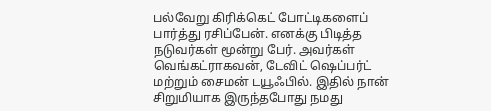பல்வேறு கிரிக்கெட் போட்டிகளைப் பார்த்து ரசிப்பேன். எனக்கு பிடித்த நடுவர்கள் மூன்று பேர். அவர்கள் வெங்கட்ராகவன், டேவிட் ஷெப்பர்ட் மற்றும் சைமன் டயூஃபில். இதில் நான் சிறுமியாக இருந்தபோது நமது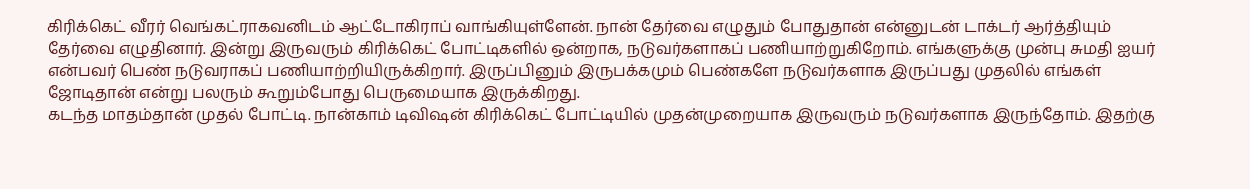கிரிக்கெட் வீரர் வெங்கட்ராகவனிடம் ஆட்டோகிராப் வாங்கியுள்ளேன். நான் தேர்வை எழுதும் போதுதான் என்னுடன் டாக்டர் ஆர்த்தியும் தேர்வை எழுதினார். இன்று இருவரும் கிரிக்கெட் போட்டிகளில் ஒன்றாக, நடுவர்களாகப் பணியாற்றுகிறோம். எங்களுக்கு முன்பு சுமதி ஐயர் என்பவர் பெண் நடுவராகப் பணியாற்றியிருக்கிறார். இருப்பினும் இருபக்கமும் பெண்களே நடுவர்களாக இருப்பது முதலில் எங்கள் ஜோடிதான் என்று பலரும் கூறும்போது பெருமையாக இருக்கிறது.
கடந்த மாதம்தான் முதல் போட்டி. நான்காம் டிவிஷன் கிரிக்கெட் போட்டியில் முதன்முறையாக இருவரும் நடுவர்களாக இருந்தோம். இதற்கு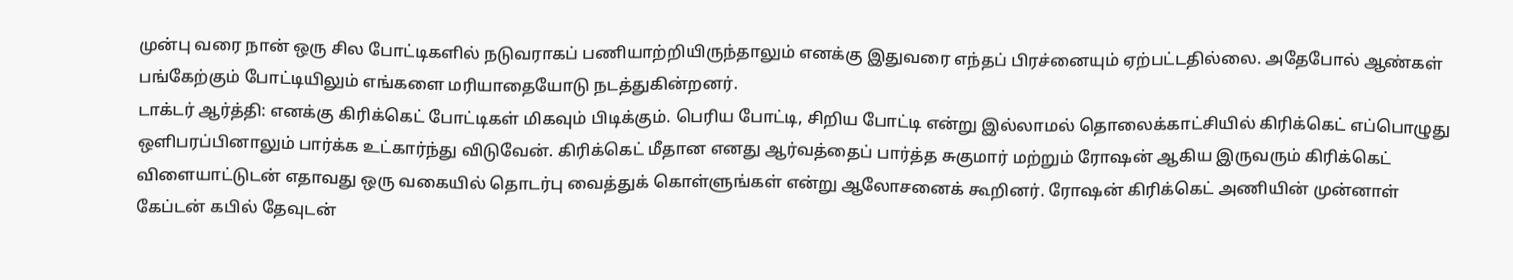முன்பு வரை நான் ஒரு சில போட்டிகளில் நடுவராகப் பணியாற்றியிருந்தாலும் எனக்கு இதுவரை எந்தப் பிரச்னையும் ஏற்பட்டதில்லை. அதேபோல் ஆண்கள் பங்கேற்கும் போட்டியிலும் எங்களை மரியாதையோடு நடத்துகின்றனர்.
டாக்டர் ஆர்த்தி: எனக்கு கிரிக்கெட் போட்டிகள் மிகவும் பிடிக்கும். பெரிய போட்டி, சிறிய போட்டி என்று இல்லாமல் தொலைக்காட்சியில் கிரிக்கெட் எப்பொழுது ஒளிபரப்பினாலும் பார்க்க உட்கார்ந்து விடுவேன். கிரிக்கெட் மீதான எனது ஆர்வத்தைப் பார்த்த சுகுமார் மற்றும் ரோஷன் ஆகிய இருவரும் கிரிக்கெட் விளையாட்டுடன் எதாவது ஒரு வகையில் தொடர்பு வைத்துக் கொள்ளுங்கள் என்று ஆலோசனைக் கூறினர். ரோஷன் கிரிக்கெட் அணியின் முன்னாள் கேப்டன் கபில் தேவுடன்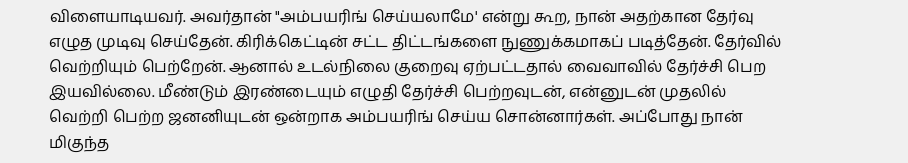விளையாடியவர். அவர்தான் "அம்பயரிங் செய்யலாமே' என்று கூற, நான் அதற்கான தேர்வு எழுத முடிவு செய்தேன். கிரிக்கெட்டின் சட்ட திட்டங்களை நுணுக்கமாகப் படித்தேன். தேர்வில் வெற்றியும் பெற்றேன். ஆனால் உடல்நிலை குறைவு ஏற்பட்டதால் வைவாவில் தேர்ச்சி பெற இயவில்லை. மீண்டும் இரண்டையும் எழுதி தேர்ச்சி பெற்றவுடன், என்னுடன் முதலில் வெற்றி பெற்ற ஜனனியுடன் ஒன்றாக அம்பயரிங் செய்ய சொன்னார்கள். அப்போது நான் மிகுந்த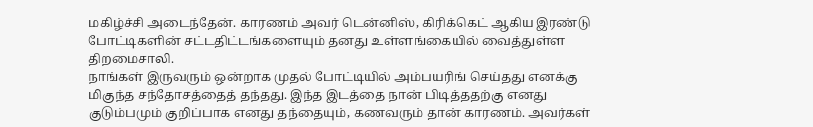மகிழ்ச்சி அடைந்தேன். காரணம் அவர் டென்னிஸ், கிரிக்கெட் ஆகிய இரண்டு போட்டிகளின் சட்டதிட்டங்களையும் தனது உள்ளங்கையில் வைத்துள்ள திறமைசாலி.
நாங்கள் இருவரும் ஒன்றாக முதல் போட்டியில் அம்பயரிங் செய்தது எனக்கு மிகுந்த சந்தோசத்தைத் தந்தது. இந்த இடத்தை நான் பிடித்ததற்கு எனது குடும்பமும் குறிப்பாக எனது தந்தையும், கணவரும் தான் காரணம். அவர்கள்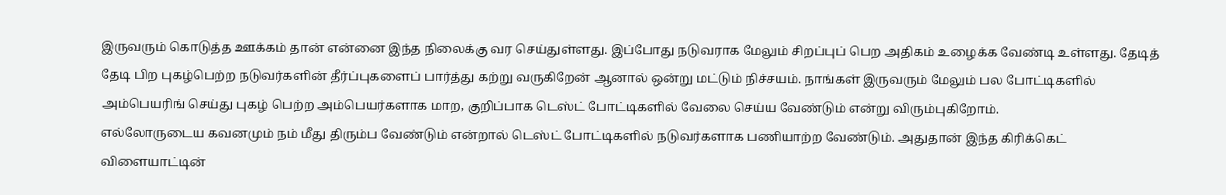இருவரும் கொடுத்த ஊக்கம் தான் என்னை இந்த நிலைக்கு வர செய்துள்ளது. இப்போது நடுவராக மேலும் சிறப்புப் பெற அதிகம் உழைக்க வேண்டி உள்ளது. தேடித் தேடி பிற புகழ்பெற்ற நடுவர்களின் தீர்ப்புகளைப் பார்த்து கற்று வருகிறேன் ஆனால் ஒன்று மட்டும் நிச்சயம். நாங்கள் இருவரும் மேலும் பல போட்டிகளில் அம்பெயரிங் செய்து புகழ் பெற்ற அம்பெயர்களாக மாற, குறிப்பாக டெஸ்ட் போட்டிகளில் வேலை செய்ய வேண்டும் என்று விரும்புகிறோம்.
எல்லோருடைய கவனமும் நம் மீது திரும்ப வேண்டும் என்றால் டெஸ்ட் போட்டிகளில் நடுவர்களாக பணியாற்ற வேண்டும். அதுதான் இந்த கிரிக்கெட் விளையாட்டின்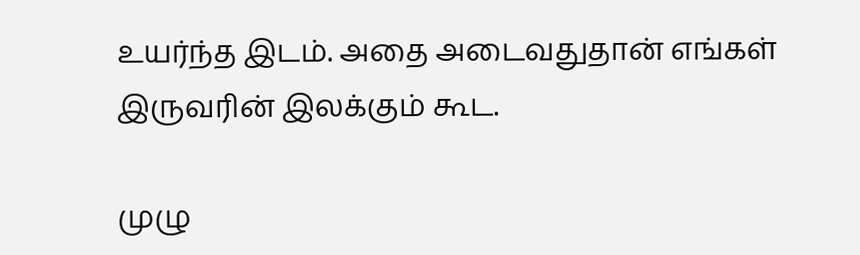உயர்ந்த இடம். அதை அடைவதுதான் எங்கள் இருவரின் இலக்கும் கூட.

முழு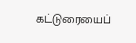கட்டுரையைப்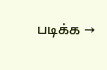படிக்க →